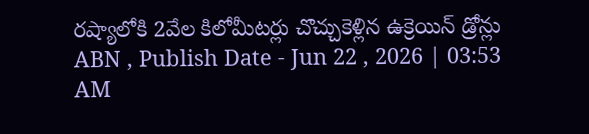రష్యాలోకి 2వేల కిలోమీటర్లు చొచ్చుకెళ్లిన ఉక్రెయిన్ డ్రోన్లు
ABN , Publish Date - Jun 22 , 2026 | 03:53 AM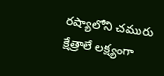రష్యాలోని చమురు క్షేత్రాలే లక్ష్యంగా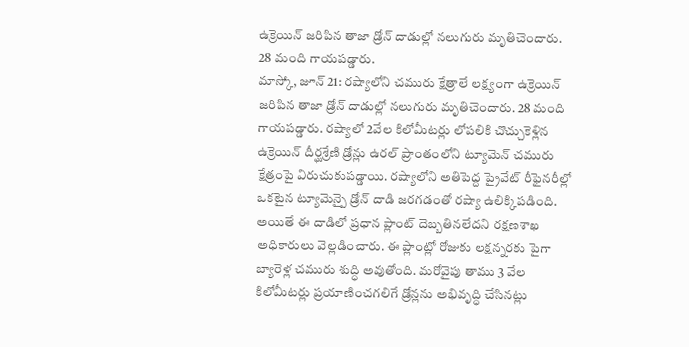ఉక్రెయిన్ జరిపిన తాజా డ్రోన్ దాడుల్లో నలుగురు మృతిచెందారు. 28 మంది గాయపడ్డారు.
మాస్కో, జూన్ 21: రష్యాలోని చమురు క్షేత్రాలే లక్ష్యంగా ఉక్రెయిన్ జరిపిన తాజా డ్రోన్ దాడుల్లో నలుగురు మృతిచెందారు. 28 మంది గాయపడ్డారు. రష్యాలో 2వేల కిలోమీటర్లు లోపలికి చొచ్చుకెళ్లిన ఉక్రెయిన్ దీర్ఘశ్రేణి డ్రోన్లు ఉరల్ ప్రాంతంలోని ట్యూమెన్ చమురు క్షేత్రంపై విరుచుకుపడ్డాయి. రష్యాలోని అతిపెద్ద ప్రైవేట్ రీఫైనరీల్లో ఒకటైన ట్యూమెన్పై డ్రోన్ దాడి జరగడంతో రష్యా ఉలిక్కిపడింది. అయితే ఈ దాడిలో ప్రధాన ప్లాంట్ దెబ్బతినలేదని రక్షణశాఖ అధికారులు వెల్లడించారు. ఈ ప్లాంట్లో రోజుకు లక్షన్నరకు పైగా బ్యారెళ్ల చమురు శుద్ధి అవుతోంది. మరోవైపు తాము 3 వేల కిలోమీటర్లు ప్రయాణించగలిగే డ్రోన్లను అభివృద్ధి చేసినట్లు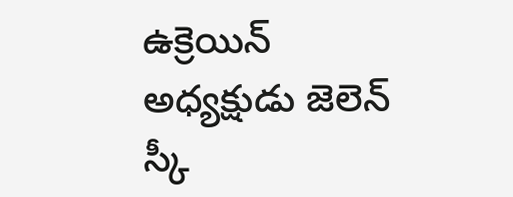ఉక్రెయిన్ అధ్యక్షుడు జెలెన్ స్కీ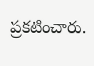ప్రకటించారు.